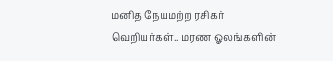மனித நேயமற்ற ரசிகர் வெறியர்கள்.. மரண ஓலங்களின்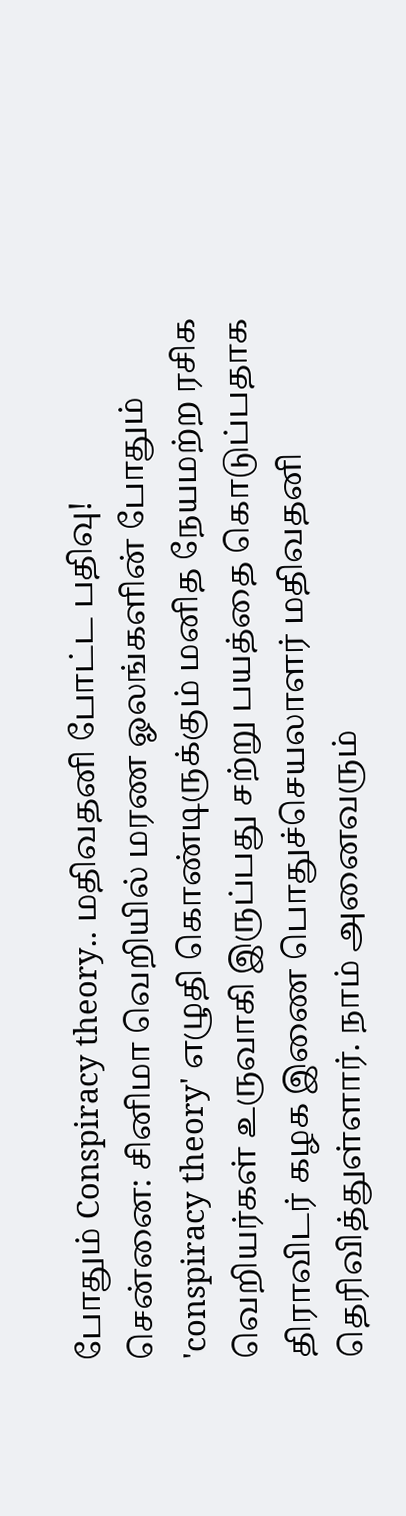போதும் Conspiracy theory.. மதிவதனி போட்ட பதிவு!
சென்னை: சினிமா வெறியில் மரண ஓலங்களின் போதும் 'conspiracy theory' எழுதி கொண்டிருக்கும் மனித நேயமற்ற ரசிக வெறியர்கள் உருவாகி இருப்பது சற்று பயத்தை கொடுப்பதாக திராவிடர் கழக இணை பொதுச்செயலாளர் மதிவதனி தெரிவித்துள்ளார். நாம் அனைவரும்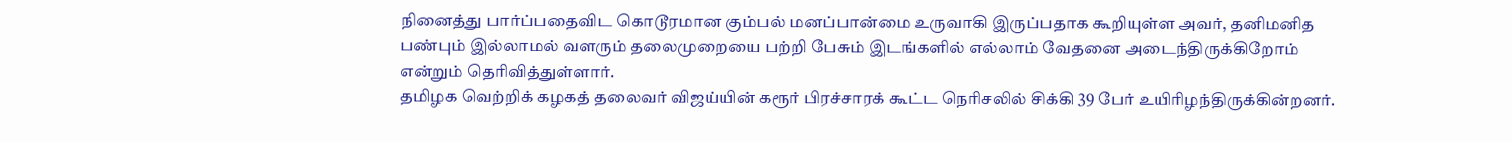நினைத்து பார்ப்பதைவிட கொடூரமான கும்பல் மனப்பான்மை உருவாகி இருப்பதாக கூறியுள்ள அவர், தனிமனித பண்பும் இல்லாமல் வளரும் தலைமுறையை பற்றி பேசும் இடங்களில் எல்லாம் வேதனை அடைந்திருக்கிறோம் என்றும் தெரிவித்துள்ளார்.
தமிழக வெற்றிக் கழகத் தலைவர் விஜய்யின் கரூர் பிரச்சாரக் கூட்ட நெரிசலில் சிக்கி 39 பேர் உயிரிழந்திருக்கின்றனர்.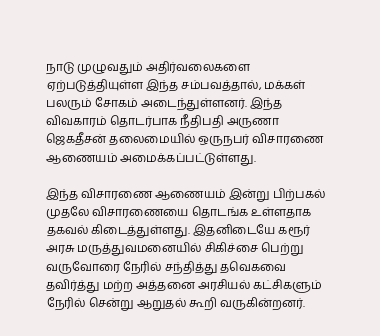நாடு முழுவதும் அதிர்வலைகளை ஏற்படுத்தியுள்ள இந்த சம்பவத்தால், மக்கள் பலரும் சோகம் அடைந்துள்ளனர். இந்த விவகாரம் தொடர்பாக நீதிபதி அருணா ஜெகதீசன் தலைமையில் ஒருநபர் விசாரணை ஆணையம் அமைக்கப்பட்டுள்ளது.

இந்த விசாரணை ஆணையம் இன்று பிற்பகல் முதலே விசாரணையை தொடங்க உள்ளதாக தகவல் கிடைத்துள்ளது. இதனிடையே கரூர் அரசு மருத்துவமனையில் சிகிச்சை பெற்று வருவோரை நேரில் சந்தித்து தவெகவை தவிர்த்து மற்ற அத்தனை அரசியல் கட்சிகளும் நேரில் சென்று ஆறுதல் கூறி வருகின்றனர்.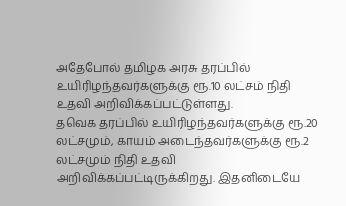அதேபோல் தமிழக அரசு தரப்பில் உயிரிழந்தவர்களுக்கு ரூ.10 லட்சம் நிதி உதவி அறிவிக்கப்பட்டுள்ளது.
தவெக தரப்பில் உயிரிழந்தவர்களுக்கு ரூ.20 லட்சமும், காயம் அடைந்தவர்களுக்கு ரூ.2 லட்சமும் நிதி உதவி அறிவிக்கப்பட்டிருக்கிறது. இதனிடையே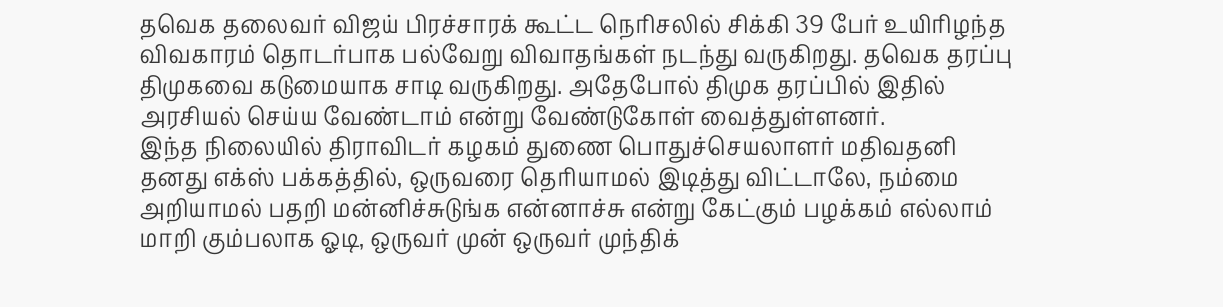தவெக தலைவர் விஜய் பிரச்சாரக் கூட்ட நெரிசலில் சிக்கி 39 பேர் உயிரிழந்த விவகாரம் தொடர்பாக பல்வேறு விவாதங்கள் நடந்து வருகிறது. தவெக தரப்பு திமுகவை கடுமையாக சாடி வருகிறது. அதேபோல் திமுக தரப்பில் இதில் அரசியல் செய்ய வேண்டாம் என்று வேண்டுகோள் வைத்துள்ளனர்.
இந்த நிலையில் திராவிடர் கழகம் துணை பொதுச்செயலாளர் மதிவதனி தனது எக்ஸ் பக்கத்தில், ஒருவரை தெரியாமல் இடித்து விட்டாலே, நம்மை அறியாமல் பதறி மன்னிச்சுடுங்க என்னாச்சு என்று கேட்கும் பழக்கம் எல்லாம் மாறி கும்பலாக ஓடி, ஒருவர் முன் ஒருவர் முந்திக்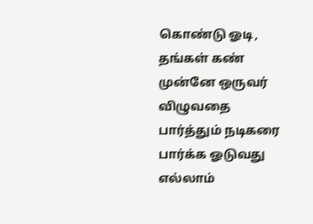கொண்டு ஓடி, தங்கள் கண் முன்னே ஒருவர் விழுவதை பார்த்தும் நடிகரை பார்க்க ஓடுவது எல்லாம்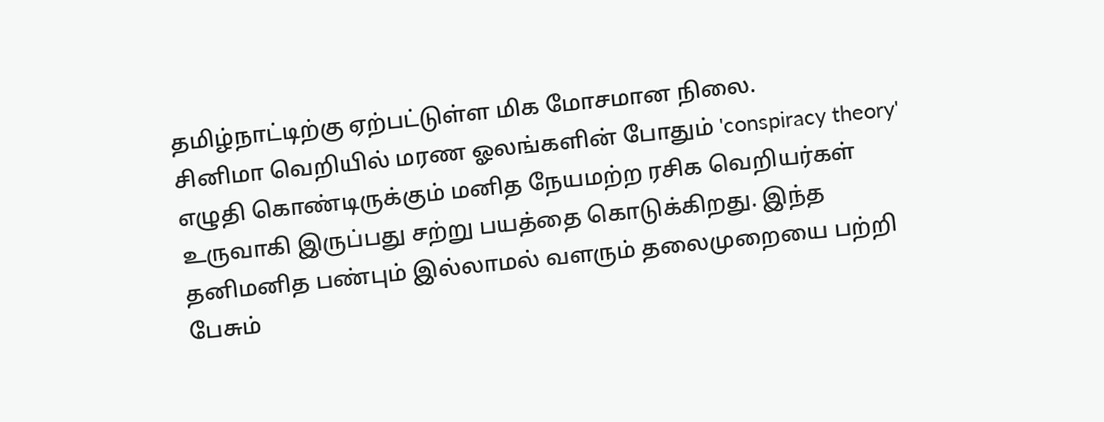தமிழ்நாட்டிற்கு ஏற்பட்டுள்ள மிக மோசமான நிலை.
சினிமா வெறியில் மரண ஓலங்களின் போதும் 'conspiracy theory' எழுதி கொண்டிருக்கும் மனித நேயமற்ற ரசிக வெறியர்கள் உருவாகி இருப்பது சற்று பயத்தை கொடுக்கிறது. இந்த தனிமனித பண்பும் இல்லாமல் வளரும் தலைமுறையை பற்றி பேசும்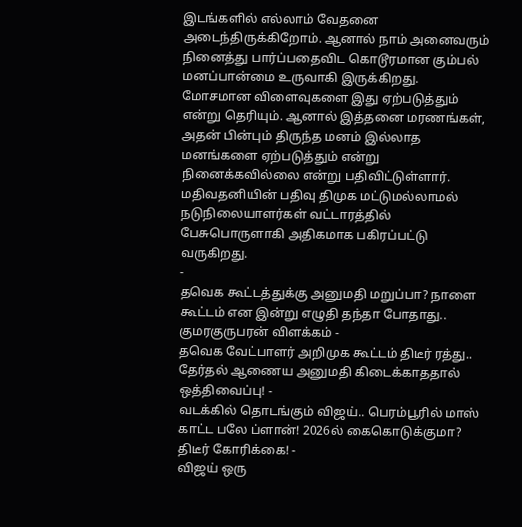இடங்களில் எல்லாம் வேதனை அடைந்திருக்கிறோம். ஆனால் நாம் அனைவரும் நினைத்து பார்ப்பதைவிட கொடூரமான கும்பல் மனப்பான்மை உருவாகி இருக்கிறது.
மோசமான விளைவுகளை இது ஏற்படுத்தும் என்று தெரியும். ஆனால் இத்தனை மரணங்கள், அதன் பின்பும் திருந்த மனம் இல்லாத மனங்களை ஏற்படுத்தும் என்று நினைக்கவில்லை என்று பதிவிட்டுள்ளார். மதிவதனியின் பதிவு திமுக மட்டுமல்லாமல் நடுநிலையாளர்கள் வட்டாரத்தில் பேசுபொருளாகி அதிகமாக பகிரப்பட்டு வருகிறது.
-
தவெக கூட்டத்துக்கு அனுமதி மறுப்பா? நாளை கூட்டம் என இன்று எழுதி தந்தா போதாது.. குமரகுருபரன் விளக்கம் -
தவெக வேட்பாளர் அறிமுக கூட்டம் திடீர் ரத்து.. தேர்தல் ஆணைய அனுமதி கிடைக்காததால் ஒத்திவைப்பு! -
வடக்கில் தொடங்கும் விஜய்.. பெரம்பூரில் மாஸ் காட்ட பலே ப்ளான்! 2026ல் கைகொடுக்குமா? திடீர் கோரிக்கை! -
விஜய் ஒரு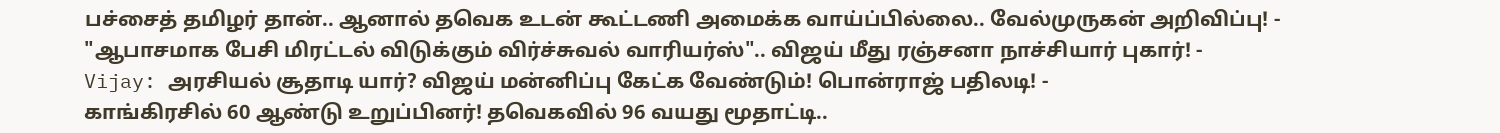பச்சைத் தமிழர் தான்.. ஆனால் தவெக உடன் கூட்டணி அமைக்க வாய்ப்பில்லை.. வேல்முருகன் அறிவிப்பு! -
"ஆபாசமாக பேசி மிரட்டல் விடுக்கும் விர்ச்சுவல் வாரியர்ஸ்".. விஜய் மீது ரஞ்சனா நாச்சியார் புகார்! -
Vijay: அரசியல் சூதாடி யார்? விஜய் மன்னிப்பு கேட்க வேண்டும்! பொன்ராஜ் பதிலடி! -
காங்கிரசில் 60 ஆண்டு உறுப்பினர்! தவெகவில் 96 வயது மூதாட்டி..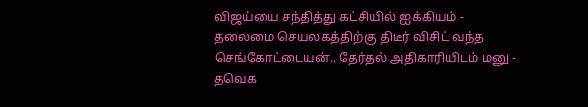விஜய்யை சந்தித்து கட்சியில் ஐக்கியம் -
தலைமை செயலகத்திற்கு திடீர் விசிட் வந்த செங்கோட்டையன்.. தேர்தல் அதிகாரியிடம் மனு -
தவெக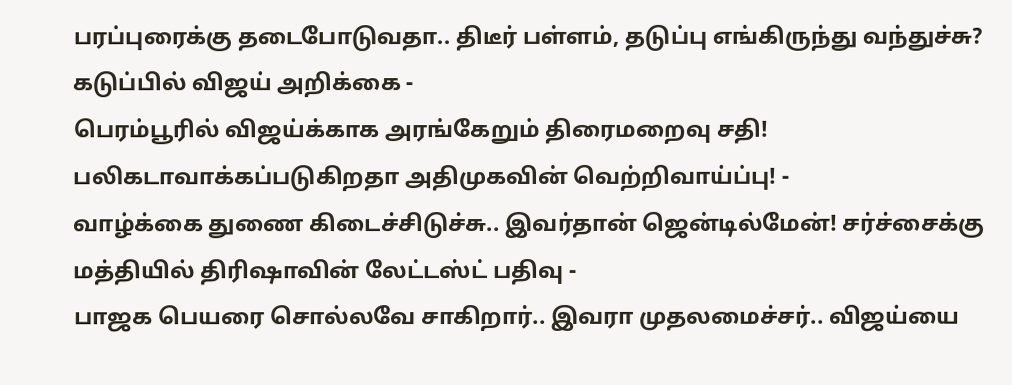பரப்புரைக்கு தடைபோடுவதா.. திடீர் பள்ளம், தடுப்பு எங்கிருந்து வந்துச்சு? கடுப்பில் விஜய் அறிக்கை -
பெரம்பூரில் விஜய்க்காக அரங்கேறும் திரைமறைவு சதி! பலிகடாவாக்கப்படுகிறதா அதிமுகவின் வெற்றிவாய்ப்பு! -
வாழ்க்கை துணை கிடைச்சிடுச்சு.. இவர்தான் ஜென்டில்மேன்! சர்ச்சைக்கு மத்தியில் திரிஷாவின் லேட்டஸ்ட் பதிவு -
பாஜக பெயரை சொல்லவே சாகிறார்.. இவரா முதலமைச்சர்.. விஜய்யை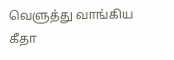வெளுத்து வாங்கிய கீதா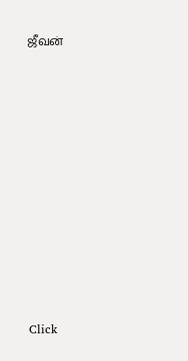ஜீவன்












Click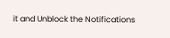it and Unblock the Notifications